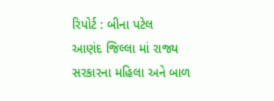રિપોર્ટ : બીના પટેલ
આણંદ જિલ્લા માં રાજ્ય સરકારના મહિલા અને બાળ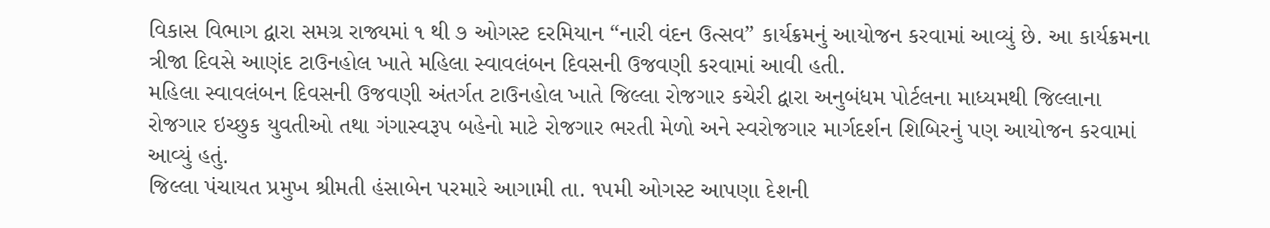વિકાસ વિભાગ દ્વારા સમગ્ર રાજ્યમાં ૧ થી ૭ ઓગસ્ટ દરમિયાન “નારી વંદન ઉત્સવ” કાર્યક્રમનું આયોજન કરવામાં આવ્યું છે. આ કાર્યક્રમના ત્રીજા દિવસે આણંદ ટાઉનહોલ ખાતે મહિલા સ્વાવલંબન દિવસની ઉજવણી કરવામાં આવી હતી.
મહિલા સ્વાવલંબન દિવસની ઉજવણી અંતર્ગત ટાઉનહોલ ખાતે જિલ્લા રોજગાર કચેરી દ્વારા અનુબંધમ પોર્ટલના માધ્યમથી જિલ્લાના રોજગાર ઇચ્છુક યુવતીઓ તથા ગંગાસ્વરૂપ બહેનો માટે રોજગાર ભરતી મેળો અને સ્વરોજગાર માર્ગદર્શન શિબિરનું પણ આયોજન કરવામાં આવ્યું હતું.
જિલ્લા પંચાયત પ્રમુખ શ્રીમતી હંસાબેન પરમારે આગામી તા. ૧૫મી ઓગસ્ટ આપણા દેશની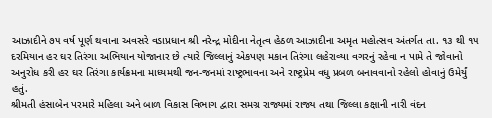આઝાદીને ૭૫ વર્ષ પૂર્ણ થવાના અવસરે વડાપ્રધાન શ્રી નરેન્દ્ર મોદીના નેતૃત્વ હેઠળ આઝાદીના અમૃત મહોત્સવ અંતર્ગત તા. ૧૩ થી ૧૫ દરમિયાન હર ઘર તિરંગા અભિયાન યોજાનાર છે ત્યારે જિલ્લાનું એકપણ મકાન તિરંગા લહેરાવ્યા વગરનું રહેવા ન પામે તે જોવાનો અનુરોધ કરી હર ઘર તિરંગા કાર્યક્રમના માધ્યમથી જન-જનમાં રાષ્ટ્રભાવના અને રાષ્ટ્રપ્રેમ વધુ પ્રબળ બનાવવાનો રહેલો હોવાનું ઉમેર્યું હતું.
શ્રીમતી હંસાબેન પરમારે મહિલા અને બાળ વિકાસ વિભાગ દ્વારા સમગ્ર રાજ્યમાં રાજ્ય તથા જિલ્લા કક્ષાની નારી વંદન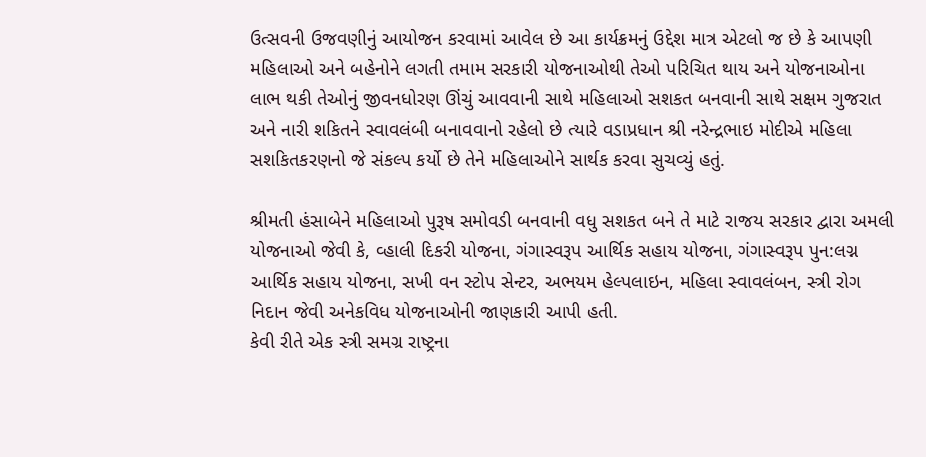ઉત્સવની ઉજવણીનું આયોજન કરવામાં આવેલ છે આ કાર્યક્રમનું ઉદ્દેશ માત્ર એટલો જ છે કે આપણી મહિલાઓ અને બહેનોને લગતી તમામ સરકારી યોજનાઓથી તેઓ પરિચિત થાય અને યોજનાઓના લાભ થકી તેઓનું જીવનધોરણ ઊંચું આવવાની સાથે મહિલાઓ સશકત બનવાની સાથે સક્ષમ ગુજરાત અને નારી શકિતને સ્વાવલંબી બનાવવાનો રહેલો છે ત્યારે વડાપ્રધાન શ્રી નરેન્દ્રભાઇ મોદીએ મહિલા સશકિતકરણનો જે સંકલ્પ કર્યો છે તેને મહિલાઓને સાર્થક કરવા સુચવ્યું હતું.

શ્રીમતી હંસાબેને મહિલાઓ પુરૂષ સમોવડી બનવાની વધુ સશકત બને તે માટે રાજય સરકાર દ્વારા અમલી યોજનાઓ જેવી કે, વ્હાલી દિકરી યોજના, ગંગાસ્વરૂપ આર્થિક સહાય યોજના, ગંગાસ્વરૂપ પુન:લગ્ન આર્થિક સહાય યોજના, સખી વન સ્ટોપ સેન્ટર, અભયમ હેલ્પલાઇન, મહિલા સ્વાવલંબન, સ્ત્રી રોગ નિદાન જેવી અનેકવિધ યોજનાઓની જાણકારી આપી હતી.
કેવી રીતે એક સ્ત્રી સમગ્ર રાષ્ટ્રના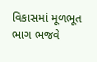વિકાસમાં મૂળભૂત ભાગ ભજવે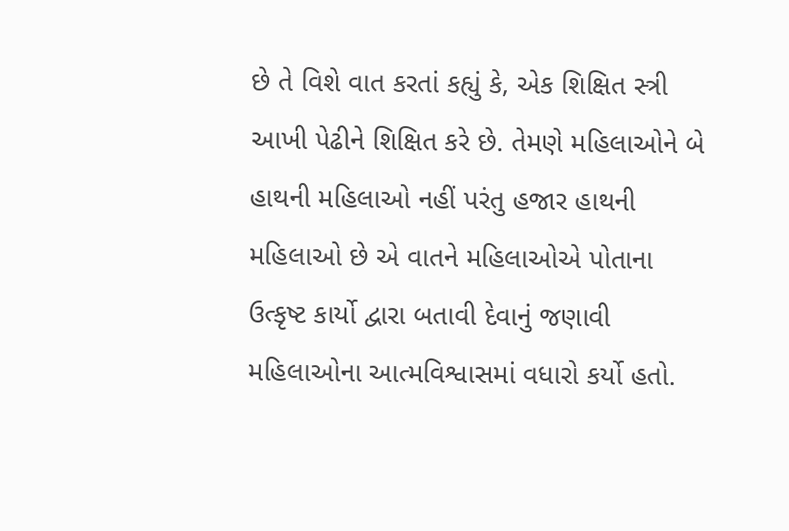છે તે વિશે વાત કરતાં કહ્યું કે, એક શિક્ષિત સ્ત્રી આખી પેઢીને શિક્ષિત કરે છે. તેમણે મહિલાઓને બે હાથની મહિલાઓ નહીં પરંતુ હજાર હાથની મહિલાઓ છે એ વાતને મહિલાઓએ પોતાના ઉત્કૃષ્ટ કાર્યો દ્વારા બતાવી દેવાનું જણાવી મહિલાઓના આત્મવિશ્વાસમાં વધારો કર્યો હતો.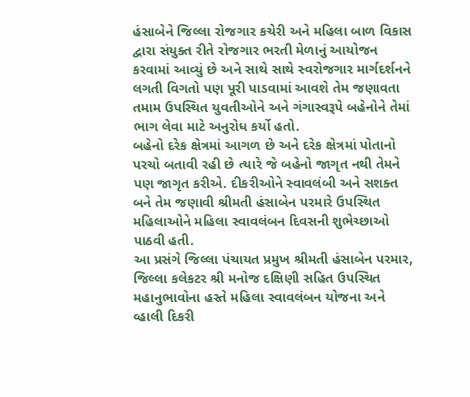હંસાબેને જિલ્લા રોજગાર કચેરી અને મહિલા બાળ વિકાસ દ્વારા સંયુક્ત રીતે રોજગાર ભરતી મેળાનું આયોજન કરવામાં આવ્યું છે અને સાથે સાથે સ્વરોજગાર માર્ગદર્શનને લગતી વિગતો પણ પૂરી પાડવામાં આવશે તેમ જણાવતા તમામ ઉપસ્થિત યુવતીઓને અને ગંગાસ્વરૂપે બહેનોને તેમાં ભાગ લેવા માટે અનુરોધ કર્યો હતો.
બહેનો દરેક ક્ષેત્રમાં આગળ છે અને દરેક ક્ષેત્રમાં પોતાનો પરચો બતાવી રહી છે ત્યારે જે બહેનો જાગૃત નથી તેમને પણ જાગૃત કરીએ. દીકરીઓને સ્વાવલંબી અને સશક્ત બને તેમ જણાવી શ્રીમતી હંસાબેન પરમારે ઉપસ્થિત મહિલાઓને મહિલા સ્વાવલંબન દિવસની શુભેચ્છાઓ પાઠવી હતી.
આ પ્રસંગે જિલ્લા પંચાયત પ્રમુખ શ્રીમતી હંસાબેન પરમાર, જિલ્લા કલેકટર શ્રી મનોજ દક્ષિણી સહિત ઉપસ્થિત મહાનુભાવોના હસ્તે મહિલા સ્વાવલંબન યોજના અને વ્હાલી દિકરી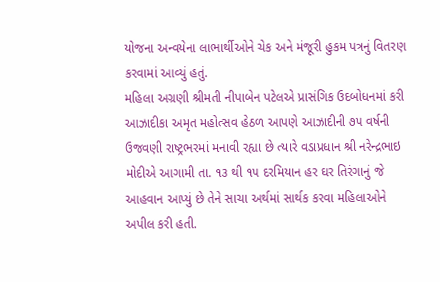યોજના અન્વયેના લાભાર્થીઓને ચેક અને મંજૂરી હુકમ પત્રનું વિતરણ કરવામાં આવ્યું હતું.
મહિલા અગ્રણી શ્રીમતી નીપાબેન પટેલએ પ્રાસંગિક ઉદબોધનમાં કરી આઝાદીકા અમૃત મહોત્સવ હેઠળ આપણે આઝાદીની ૭૫ વર્ષની ઉજવણી રાષ્ટ્રભરમાં મનાવી રહ્યા છે ત્યારે વડાપ્રધાન શ્રી નરેન્દ્રભાઇ મોદીએ આગામી તા. ૧૩ થી ૧૫ દરમિયાન હર ઘર તિરંગાનું જે આહવાન આપ્યું છે તેને સાચા અર્થમાં સાર્થક કરવા મહિલાઓને અપીલ કરી હતી.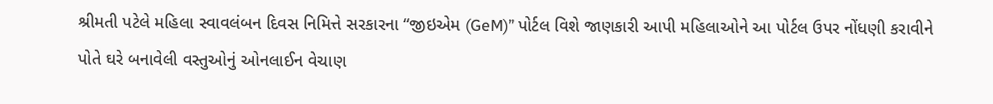શ્રીમતી પટેલે મહિલા સ્વાવલંબન દિવસ નિમિત્તે સરકારના “જીઇએમ (GeM)” પોર્ટલ વિશે જાણકારી આપી મહિલાઓને આ પોર્ટલ ઉપર નોંધણી કરાવીને પોતે ઘરે બનાવેલી વસ્તુઓનું ઓનલાઈન વેચાણ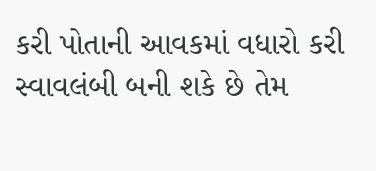કરી પોતાની આવકમાં વધારો કરી સ્વાવલંબી બની શકે છે તેમ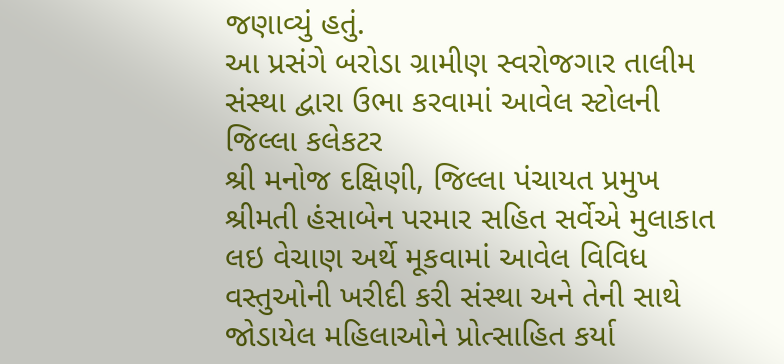જણાવ્યું હતું.
આ પ્રસંગે બરોડા ગ્રામીણ સ્વરોજગાર તાલીમ સંસ્થા દ્વારા ઉભા કરવામાં આવેલ સ્ટોલની જિલ્લા કલેકટર
શ્રી મનોજ દક્ષિણી, જિલ્લા પંચાયત પ્રમુખ શ્રીમતી હંસાબેન પરમાર સહિત સર્વેએ મુલાકાત લઇ વેચાણ અર્થે મૂકવામાં આવેલ વિવિધ વસ્તુઓની ખરીદી કરી સંસ્થા અને તેની સાથે જોડાયેલ મહિલાઓને પ્રોત્સાહિત કર્યા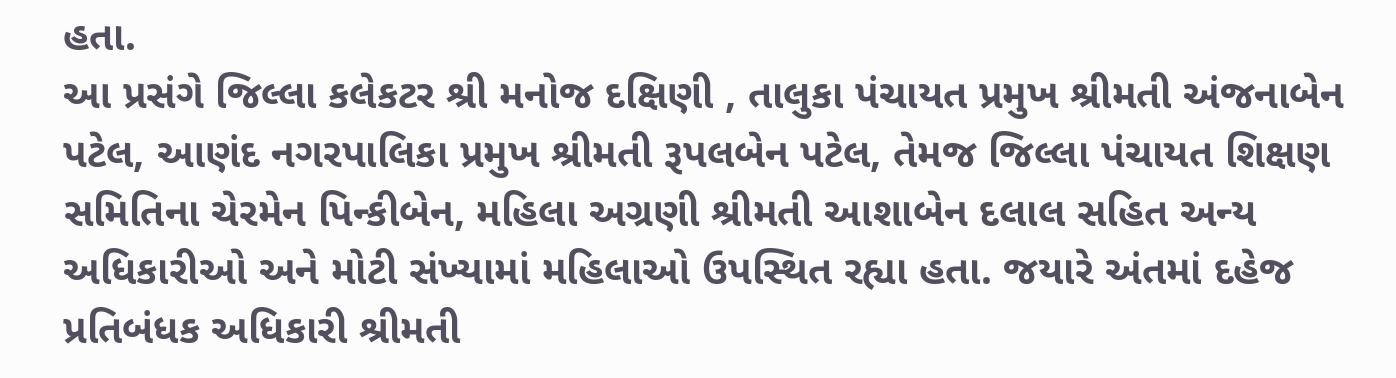હતા.
આ પ્રસંગે જિલ્લા કલેકટર શ્રી મનોજ દક્ષિણી , તાલુકા પંચાયત પ્રમુખ શ્રીમતી અંજનાબેન પટેલ, આણંદ નગરપાલિકા પ્રમુખ શ્રીમતી રૂપલબેન પટેલ, તેમજ જિલ્લા પંચાયત શિક્ષણ સમિતિના ચેરમેન પિન્કીબેન, મહિલા અગ્રણી શ્રીમતી આશાબેન દલાલ સહિત અન્ય અધિકારીઓ અને મોટી સંખ્યામાં મહિલાઓ ઉપસ્થિત રહ્યા હતા. જયારે અંતમાં દહેજ પ્રતિબંધક અધિકારી શ્રીમતી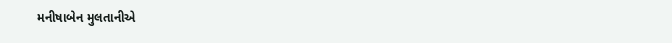મનીષાબેન મુલતાનીએ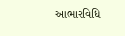આભારવિધિ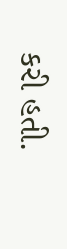કરી હતી.